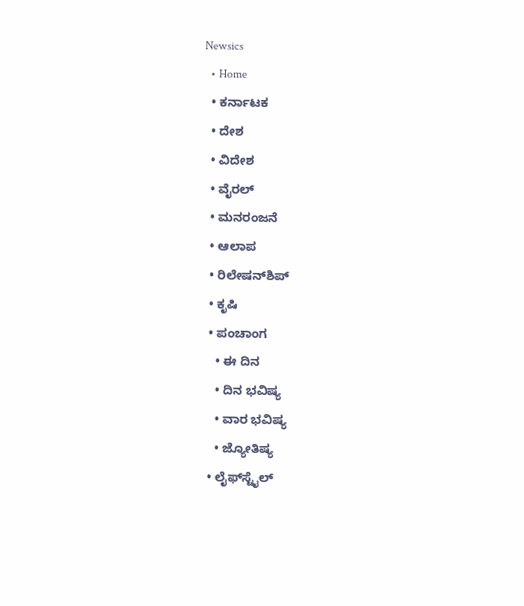Newsics
  • Home
  • ಕರ್ನಾಟಕ
  • ದೇಶ
  • ವಿದೇಶ
  • ವೈರಲ್
  • ಮನರಂಜನೆ
  • ಆಲಾಪ
  • ರಿಲೇಷನ್‌ಶಿಪ್
  • ಕೃಷಿ
  • ಪಂಚಾಂಗ
    • ಈ ದಿನ
    • ದಿನ ಭವಿಷ್ಯ
    • ವಾರ ಭವಿಷ್ಯ
    • ಜ್ಯೋತಿಷ್ಯ
  • ಲೈಫ್‌ಸ್ಟೈಲ್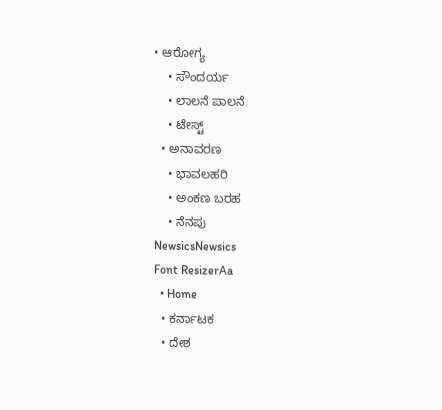• ಆರೋಗ್ಯ
    • ಸೌಂದರ್ಯ
    • ಲಾಲನೆ ಪಾಲನೆ
    • ಟೇಸ್ಟ್
  • ಅನಾವರಣ
    • ಭಾವಲಹರಿ
    • ಅಂಕಣ ಬರಹ
    • ನೆನಪು
NewsicsNewsics
Font ResizerAa
  • Home
  • ಕರ್ನಾಟಕ
  • ದೇಶ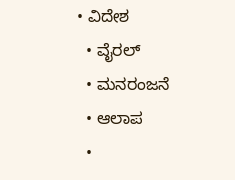• ವಿದೇಶ
  • ವೈರಲ್
  • ಮನರಂಜನೆ
  • ಆಲಾಪ
  •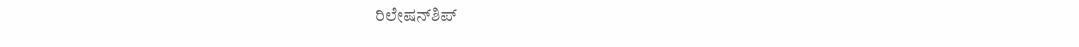ರಿಲೇಷನ್‌ಶಿಪ್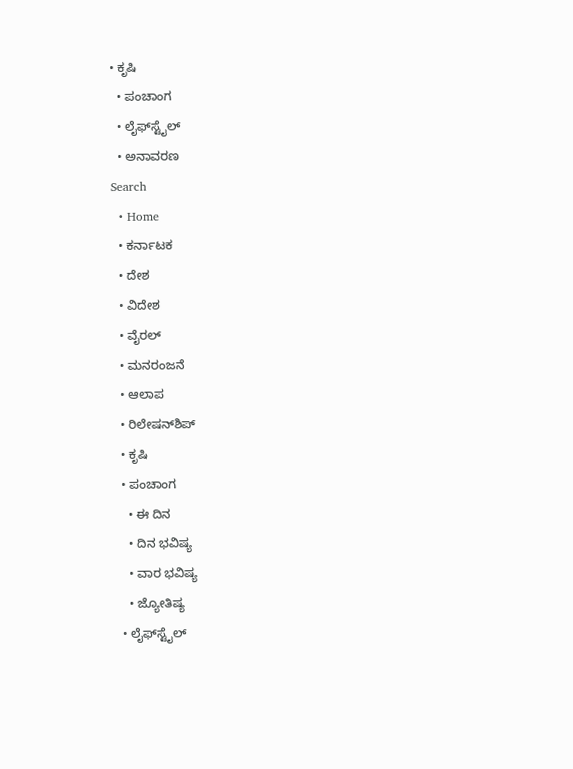• ಕೃಷಿ
  • ಪಂಚಾಂಗ
  • ಲೈಫ್‌ಸ್ಟೈಲ್
  • ಅನಾವರಣ
Search
  • Home
  • ಕರ್ನಾಟಕ
  • ದೇಶ
  • ವಿದೇಶ
  • ವೈರಲ್
  • ಮನರಂಜನೆ
  • ಆಲಾಪ
  • ರಿಲೇಷನ್‌ಶಿಪ್
  • ಕೃಷಿ
  • ಪಂಚಾಂಗ
    • ಈ ದಿನ
    • ದಿನ ಭವಿಷ್ಯ
    • ವಾರ ಭವಿಷ್ಯ
    • ಜ್ಯೋತಿಷ್ಯ
  • ಲೈಫ್‌ಸ್ಟೈಲ್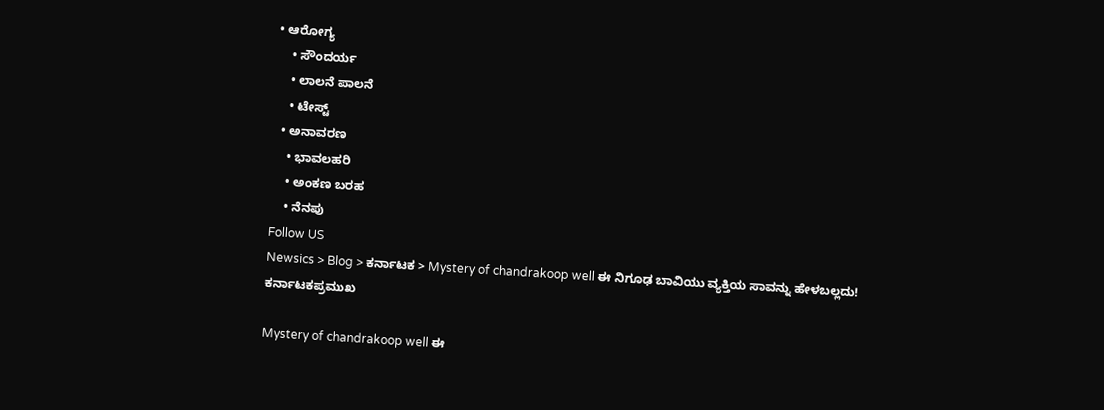• ಆರೋಗ್ಯ
    • ಸೌಂದರ್ಯ
    • ಲಾಲನೆ ಪಾಲನೆ
    • ಟೇಸ್ಟ್
  • ಅನಾವರಣ
    • ಭಾವಲಹರಿ
    • ಅಂಕಣ ಬರಹ
    • ನೆನಪು
Follow US
Newsics > Blog > ಕರ್ನಾಟಕ > Mystery of chandrakoop well ಈ ನಿಗೂಢ ಬಾವಿಯು ವ್ಯಕ್ತಿಯ ಸಾವನ್ನು ಹೇಳಬಲ್ಲದು!
ಕರ್ನಾಟಕಪ್ರಮುಖ

Mystery of chandrakoop well ಈ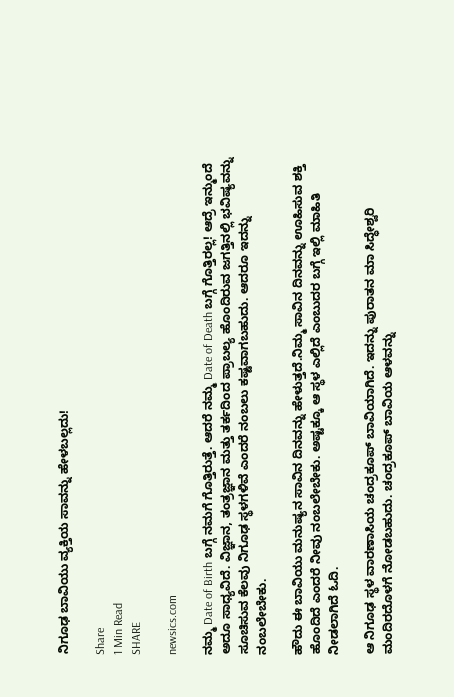ನಿಗೂಢ ಬಾವಿಯು ವ್ಯಕ್ತಿಯ ಸಾವನ್ನು ಹೇಳಬಲ್ಲದು!

Share
1 Min Read
SHARE

newsics.com

ನಮ್ಮ Date of Birth ಬಗ್ಗೆ ನಮಗೆ ಗೊತ್ತಿರುತ್ತೆ. ಆದರೆ ನಮ್ಮ Date of Death ಬಗ್ಗೆ ಗೊತ್ತಿರಲ್ಲ! ಆದ್ರೆ ಇನ್ಮುಂದೆ ಅದೂ ಸಾಧ್ಯವಿದೆ. ವಿಜ್ಞಾನ, ತಂತ್ರಜ್ಞಾನ ಮತ್ತು ತರ್ಕದಿಂದ ಪ್ರಾಬಲ್ಯ ಹೊಂದಿರುವ ಜಗತ್ತಿನಲ್ಲಿ ಭವಿಷ್ಯವನ್ನು ಸೂಚಿಸುವ ಕೆಲವು ನಿಗೂಢ ಸ್ಥಳಗಳಿವೆ ಎಂದರೆ ನಂಬಲು ಕಷ್ಟವಾಗಬಹುದು. ಆದರೂ ಇದನ್ನು ನಂಬಲೇಬೇಕು.

ಹೌದು ಈ ಬಾವಿಯು ಮನುಷ್ಯನ ಸಾವಿನ ದಿನವನ್ನು ಹೇಳುತ್ತದೆ.ನಿಮ್ಮ ಸಾವಿನ ದಿನವನ್ನು ಊಹಿಸುವ ಶಕ್ತಿ ಹೊಂದಿದೆ ಎಂದರೆ ನೀವು ನಂಬಲೇಬೇಕು. ಅಷ್ಟಕ್ಕೂ ಆ ಸ್ಥಳ ಎಲ್ಲಿದೆ ಎಂಬುದರ ಬಗ್ಗೆ ಇಲ್ಲಿ ಮಾಹಿತಿ ನೀಡಲಾಗಿದೆ ಓದಿ.

ಆ ನಿಗೂಢ ಸ್ಥಳ ವಾರಣಾಸಿಯ ಚಂದ್ರಕೂಪ್ ಬಾವಿಯಾಗಿದೆ. ಇದನ್ನು ಪುರಾತನ ಮಾ ಸಿದ್ಧೇಶ್ವರಿ ಮಂದಿರದೊಳಗೆ ನೋಡಬಹುದು. ಚಂದ್ರಕೂಪ್ ಬಾವಿಯ ಆಳವನ್ನು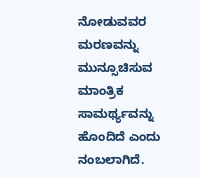ನೋಡುವವರ ಮರಣವನ್ನು ಮುನ್ಸೂಚಿಸುವ ಮಾಂತ್ರಿಕ ಸಾಮರ್ಥ್ಯವನ್ನು ಹೊಂದಿದೆ ಎಂದು ನಂಬಲಾಗಿದೆ.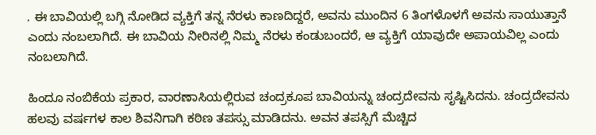. ಈ ಬಾವಿಯಲ್ಲಿ ಬಗ್ಗಿ ನೋಡಿದ ವ್ಯಕ್ತಿಗೆ ತನ್ನ ನೆರಳು ಕಾಣದಿದ್ದರೆ, ಅವನು ಮುಂದಿನ 6 ತಿಂಗಳೊಳಗೆ ಅವನು ಸಾಯುತ್ತಾನೆ ಎಂದು ನಂಬಲಾಗಿದೆ. ಈ ಬಾವಿಯ ನೀರಿನಲ್ಲಿ ನಿಮ್ಮ ನೆರಳು ಕಂಡುಬಂದರೆ, ಆ ವ್ಯಕ್ತಿಗೆ ಯಾವುದೇ ಅಪಾಯವಿಲ್ಲ ಎಂದು ನಂಬಲಾಗಿದೆ.

ಹಿಂದೂ ನಂಬಿಕೆಯ ಪ್ರಕಾರ, ವಾರಣಾಸಿಯಲ್ಲಿರುವ ಚಂದ್ರಕೂಪ ಬಾವಿಯನ್ನು ಚಂದ್ರದೇವನು ಸೃಷ್ಟಿಸಿದನು. ಚಂದ್ರದೇವನು ಹಲವು ವರ್ಷಗಳ ಕಾಲ ಶಿವನಿಗಾಗಿ ಕಠಿಣ ತಪಸ್ಸು ಮಾಡಿದನು. ಅವನ ತಪಸ್ಸಿಗೆ ಮೆಚ್ಚಿದ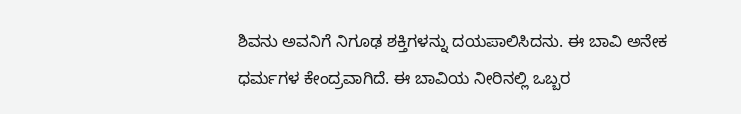ಶಿವನು ಅವನಿಗೆ ನಿಗೂಢ ಶಕ್ತಿಗಳನ್ನು ದಯಪಾಲಿಸಿದನು. ಈ ಬಾವಿ ಅನೇಕ ಧರ್ಮಗಳ ಕೇಂದ್ರವಾಗಿದೆ. ಈ ಬಾವಿಯ ನೀರಿನಲ್ಲಿ ಒಬ್ಬರ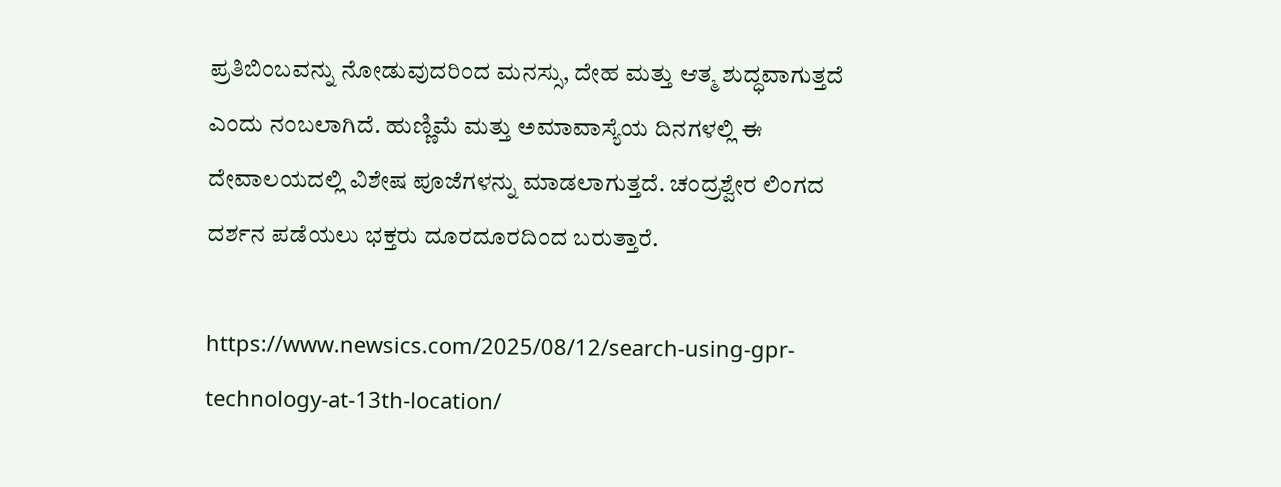ಪ್ರತಿಬಿಂಬವನ್ನು ನೋಡುವುದರಿಂದ ಮನಸ್ಸು, ದೇಹ ಮತ್ತು ಆತ್ಮ ಶುದ್ಧವಾಗುತ್ತದೆ ಎಂದು ನಂಬಲಾಗಿದೆ. ಹುಣ್ಣಿಮೆ ಮತ್ತು ಅಮಾವಾಸ್ಯೆಯ ದಿನಗಳಲ್ಲಿ ಈ ದೇವಾಲಯದಲ್ಲಿ ವಿಶೇಷ ಪೂಜೆಗಳನ್ನು ಮಾಡಲಾಗುತ್ತದೆ. ಚಂದ್ರಶ್ವೇರ ಲಿಂಗದ ದರ್ಶನ ಪಡೆಯಲು ಭಕ್ತರು ದೂರದೂರದಿಂದ ಬರುತ್ತಾರೆ.

https://www.newsics.com/2025/08/12/search-using-gpr-technology-at-13th-location/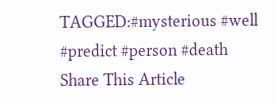TAGGED:#mysterious #well #predict #person #death
Share This Article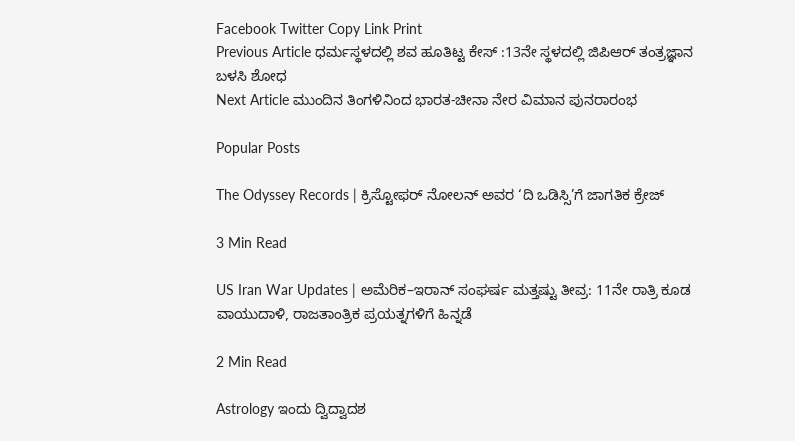Facebook Twitter Copy Link Print
Previous Article ಧರ್ಮಸ್ಥಳದಲ್ಲಿ ಶವ ಹೂತಿಟ್ಟ ಕೇಸ್ :13ನೇ ಸ್ಥಳದಲ್ಲಿ ಜಿಪಿಆರ್‌ ತಂತ್ರಜ್ಞಾನ ಬಳಸಿ ಶೋಧ
Next Article ಮುಂದಿನ ತಿಂಗಳಿನಿಂದ ಭಾರತ-ಚೀನಾ ನೇರ ವಿಮಾನ ಪುನರಾರಂಭ

Popular Posts

The Odyssey Records | ಕ್ರಿಸ್ಟೋಫರ್ ನೋಲನ್ ಅವರ ‘ದಿ ಒಡಿಸ್ಸಿ’ಗೆ ಜಾಗತಿಕ ಕ್ರೇಜ್

3 Min Read

US Iran War Updates | ಅಮೆರಿಕ–ಇರಾನ್ ಸಂಘರ್ಷ ಮತ್ತಷ್ಟು ತೀವ್ರ: 11ನೇ ರಾತ್ರಿ ಕೂಡ ವಾಯುದಾಳಿ, ರಾಜತಾಂತ್ರಿಕ ಪ್ರಯತ್ನಗಳಿಗೆ ಹಿನ್ನಡೆ

2 Min Read

Astrology ಇಂದು ದ್ವಿದ್ವಾದಶ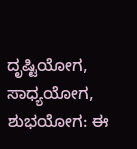ದೃಷ್ಟಿಯೋಗ, ಸಾಧ್ಯಯೋಗ, ಶುಭಯೋಗ: ಈ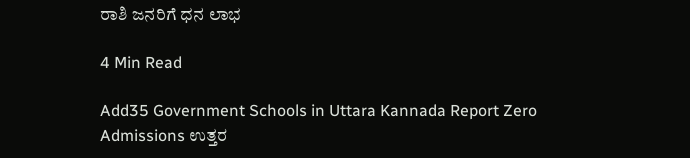ರಾಶಿ ಜನರಿಗೆ ಧನ ಲಾಭ

4 Min Read

Add35 Government Schools in Uttara Kannada Report Zero Admissions ಉತ್ತರ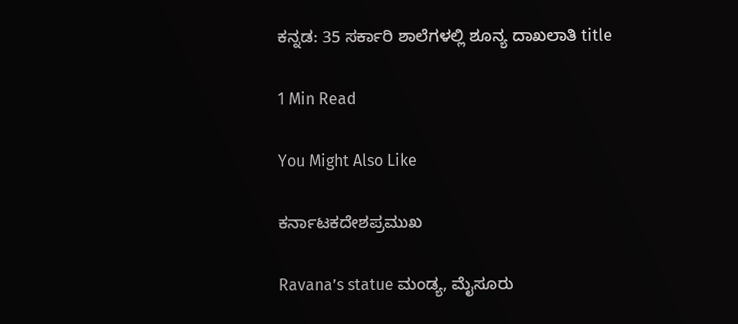ಕನ್ನಡ: 35 ಸರ್ಕಾರಿ ಶಾಲೆಗಳಲ್ಲಿ ಶೂನ್ಯ ದಾಖಲಾತಿ title

1 Min Read

You Might Also Like

ಕರ್ನಾಟಕದೇಶಪ್ರಮುಖ

Ravana’s statue ಮಂಡ್ಯ, ಮೈಸೂರು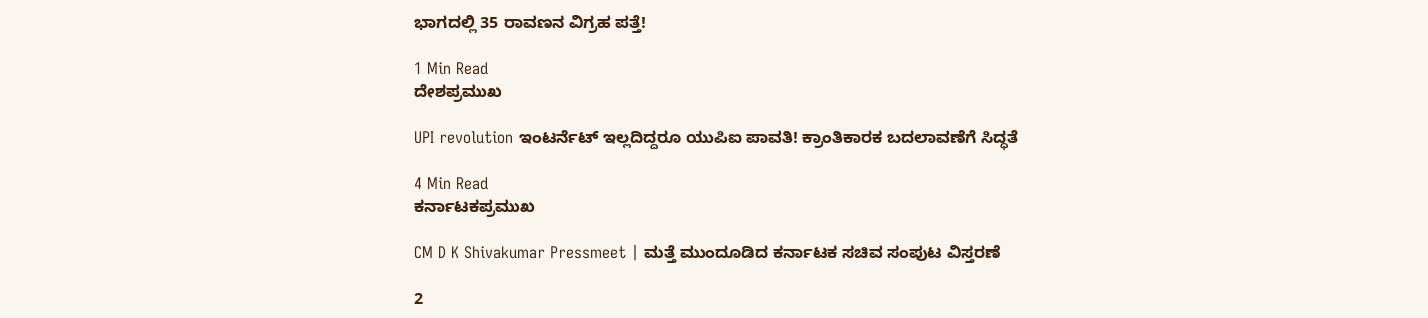ಭಾಗದಲ್ಲಿ 35 ರಾವಣನ ವಿಗ್ರಹ ಪತ್ತೆ!

1 Min Read
ದೇಶಪ್ರಮುಖ

UPI revolution ಇಂಟರ್ನೆಟ್ ಇಲ್ಲದಿದ್ದರೂ ಯುಪಿಐ ಪಾವತಿ! ಕ್ರಾಂತಿಕಾರಕ ಬದಲಾವಣೆಗೆ ಸಿದ್ಧತೆ

4 Min Read
ಕರ್ನಾಟಕಪ್ರಮುಖ

CM D K Shivakumar Pressmeet | ಮತ್ತೆ ಮುಂದೂಡಿದ ಕರ್ನಾಟಕ ಸಚಿವ ಸಂಪುಟ ವಿಸ್ತರಣೆ

2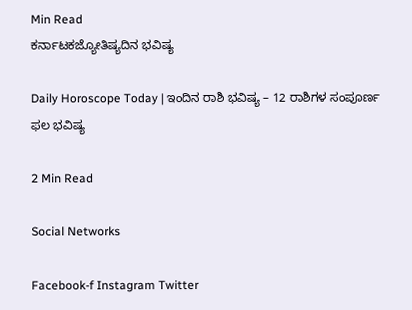Min Read
ಕರ್ನಾಟಕಜ್ಯೋತಿಷ್ಯದಿನ ಭವಿಷ್ಯ

Daily Horoscope Today | ಇಂದಿನ ರಾಶಿ ಭವಿಷ್ಯ – 12 ರಾಶಿಗಳ ಸಂಪೂರ್ಣ ಫಲ ಭವಿಷ್ಯ

2 Min Read

Social Networks

Facebook-f Instagram Twitter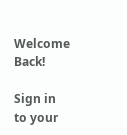Welcome Back!

Sign in to your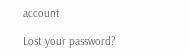account

Lost your password?